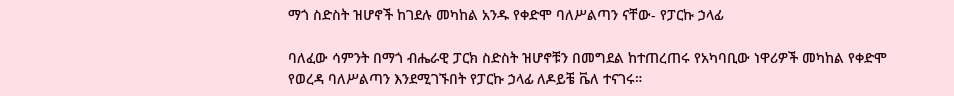ማጎ ስድስት ዝሆኖች ከገደሉ መካከል አንዱ የቀድሞ ባለሥልጣን ናቸው- የፓርኩ ኃላፊ

ባለፈው ሳምንት በማጎ ብሔራዊ ፓርክ ስድስት ዝሆኖቹን በመግደል ከተጠረጠሩ የአካባቢው ነዋሪዎች መካከል የቀድሞ የወረዳ ባለሥልጣን እንደሚገኙበት የፓርኩ ኃላፊ ለዶይቼ ቬለ ተናገሩ።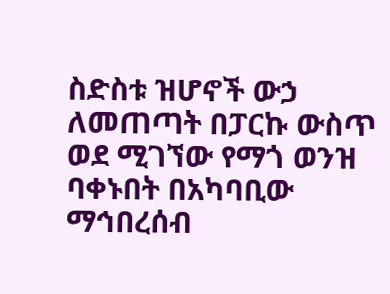ስድስቱ ዝሆኖች ውኃ ለመጠጣት በፓርኩ ውስጥ ወደ ሚገኘው የማጎ ወንዝ ባቀኑበት በአካባቢው ማኅበረሰብ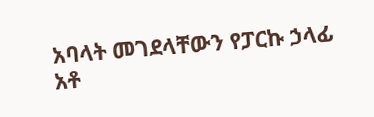አባላት መገደላቸውን የፓርኩ ኃላፊ አቶ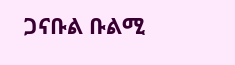ጋናቡል ቡልሚ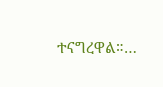ተናግረዋል።…